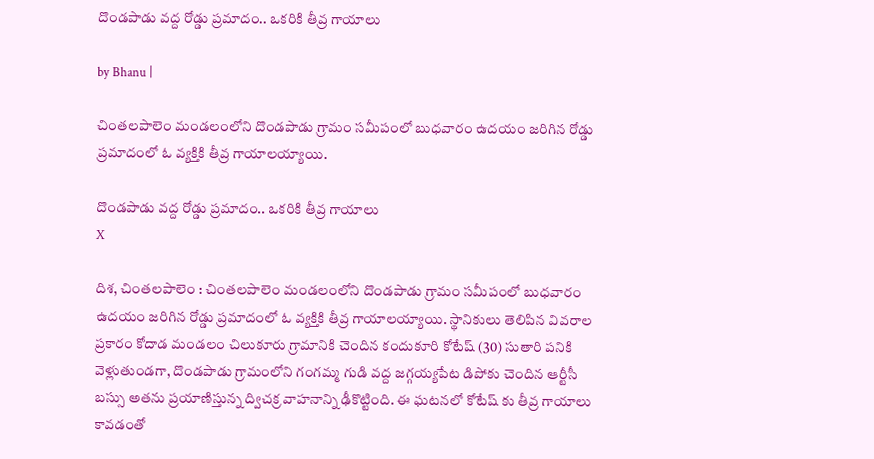దొండపాడు వద్ద రోడ్డు ప్రమాదం.. ఒకరికి తీవ్ర గాయాలు

by Bhanu |

చింతలపాలెం మండలంలోని దొండపాడు గ్రామం సమీపంలో బుధవారం ఉదయం జరిగిన రోడ్డు ప్రమాదంలో ఓ వ్యక్తికి తీవ్ర గాయాలయ్యాయి.

దొండపాడు వద్ద రోడ్డు ప్రమాదం.. ఒకరికి తీవ్ర గాయాలు
X

దిశ, చింతలపాలెం : చింతలపాలెం మండలంలోని దొండపాడు గ్రామం సమీపంలో బుధవారం ఉదయం జరిగిన రోడ్డు ప్రమాదంలో ఓ వ్యక్తికి తీవ్ర గాయాలయ్యాయి. స్థానికులు తెలిపిన వివరాల ప్రకారం కోదాడ మండలం చిలుకూరు గ్రామానికి చెందిన కందుకూరి కోటేష్ (30) సుతారి పనికి వెళ్లుతుండగా, దొండపాడు గ్రామంలోని గంగమ్మ గుడి వద్ద జగ్గయ్యపేట డిపోకు చెందిన ఆర్టీసీ బస్సు అతను ప్రయాణిస్తున్న ద్విచక్ర వాహనాన్ని ఢీకొట్టింది. ఈ ఘటనలో కోటేష్ కు తీవ్ర గాయాలు కావడంతో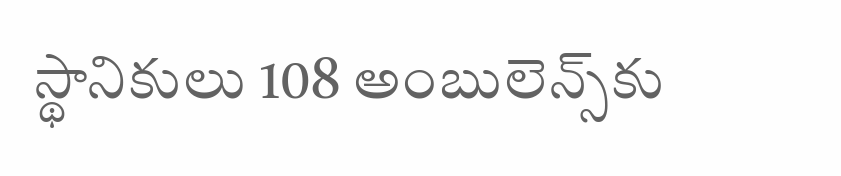స్థానికులు 108 అంబులెన్స్‌కు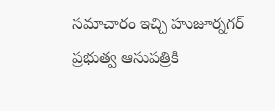సమాచారం ఇచ్చి హుజూర్నగర్ ప్రభుత్వ ఆసుపత్రికి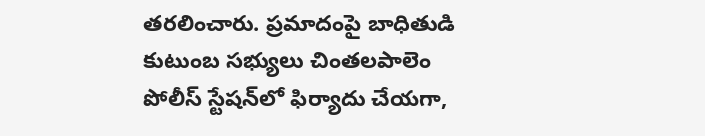తరలించారు. ప్రమాదంపై బాధితుడి కుటుంబ సభ్యులు చింతలపాలెం పోలీస్ స్టేషన్‌లో ఫిర్యాదు చేయగా,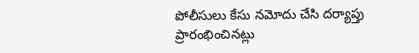పోలీసులు కేసు నమోదు చేసి దర్యాప్తు ప్రారంభించినట్లు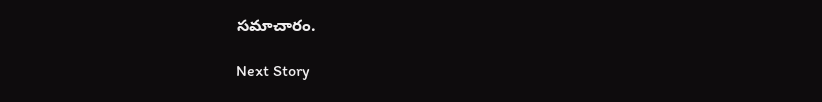సమాచారం.

Next Story